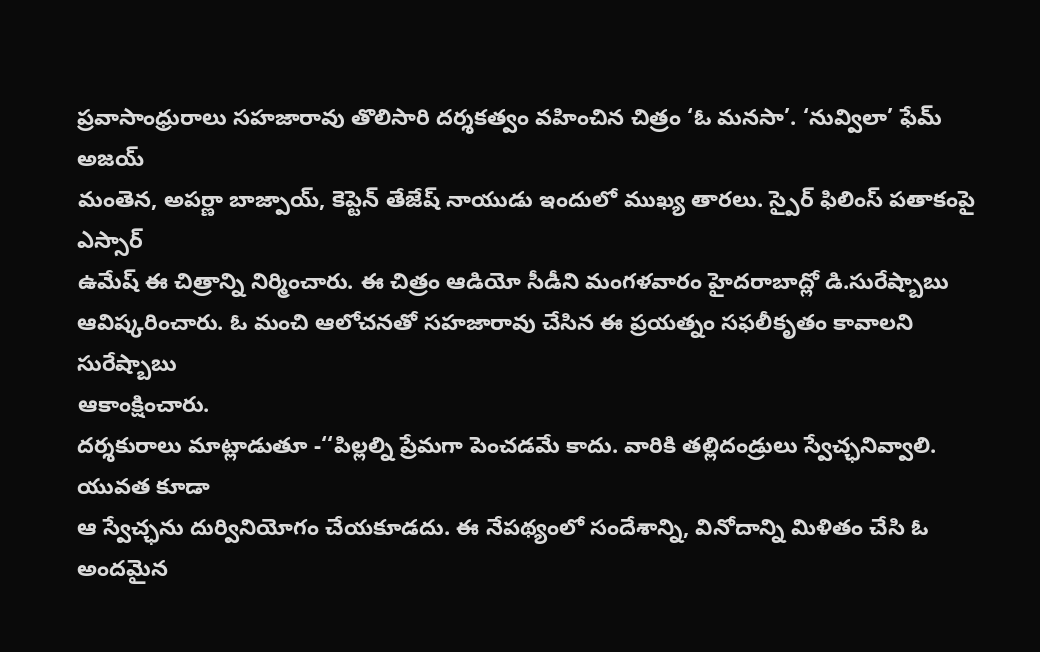ప్రవాసాంధ్రురాలు సహజారావు తొలిసారి దర్శకత్వం వహించిన చిత్రం ‘ఓ మనసా’. ‘నువ్విలా’ ఫేమ్ అజయ్
మంతెన, అపర్ణా బాజ్పాయ్, కెప్టెన్ తేజేష్ నాయుడు ఇందులో ముఖ్య తారలు. స్పైర్ ఫిలింస్ పతాకంపై ఎస్సార్
ఉమేష్ ఈ చిత్రాన్ని నిర్మించారు. ఈ చిత్రం ఆడియో సీడీని మంగళవారం హైదరాబాద్లో డి.సురేష్బాబు
ఆవిష్కరించారు. ఓ మంచి ఆలోచనతో సహజారావు చేసిన ఈ ప్రయత్నం సఫలీకృతం కావాలని సురేష్బాబు
ఆకాంక్షించారు.
దర్శకురాలు మాట్లాడుతూ -‘‘పిల్లల్ని ప్రేమగా పెంచడమే కాదు. వారికి తల్లిదండ్రులు స్వేచ్ఛనివ్వాలి. యువత కూడా
ఆ స్వేచ్ఛను దుర్వినియోగం చేయకూడదు. ఈ నేపథ్యంలో సందేశాన్ని, వినోదాన్ని మిళితం చేసి ఓ అందమైన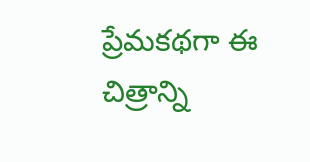ప్రేమకథగా ఈ చిత్రాన్ని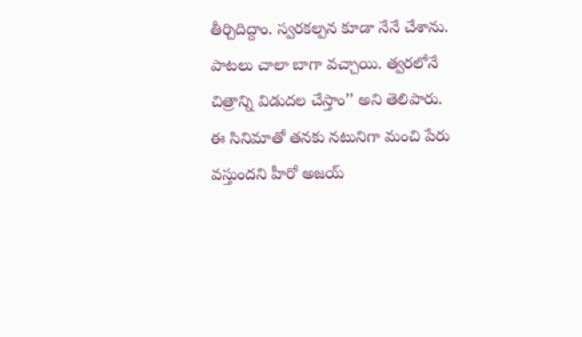తీర్చిదిద్దాం. స్వరకల్పన కూడా నేనే చేశాను. పాటలు చాలా బాగా వచ్చాయి. త్వరలోనే
చిత్రాన్ని విడుదల చేస్తాం’’ అని తెలిపారు.
ఈ సినిమాతో తనకు నటునిగా మంచి పేరు వస్తుందని హీరో అజయ్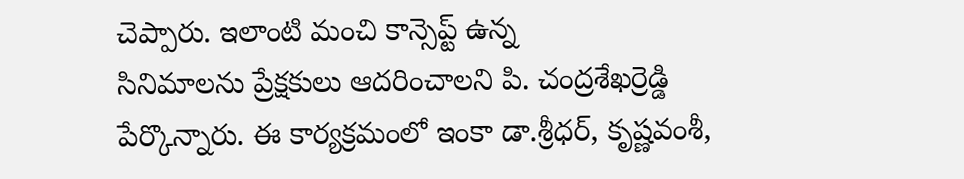చెప్పారు. ఇలాంటి మంచి కాన్సెప్ట్ ఉన్న
సినిమాలను ప్రేక్షకులు ఆదరించాలని పి. చంద్రశేఖర్రెడ్డి పేర్కొన్నారు. ఈ కార్యక్రమంలో ఇంకా డా.శ్రీధర్, కృష్ణవంశీ,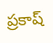ప్రకాష్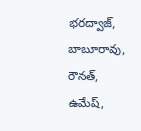భరద్వాజ్, బాబూరావు, రౌనత్, ఉమేష్,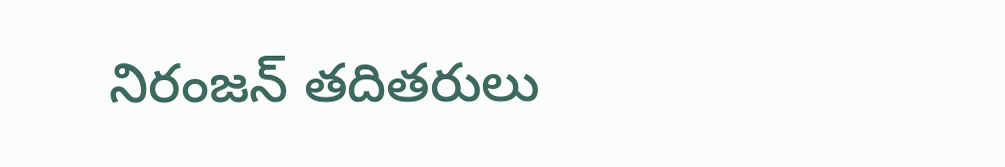నిరంజన్ తదితరులు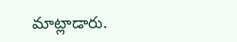మాట్లాడారు.